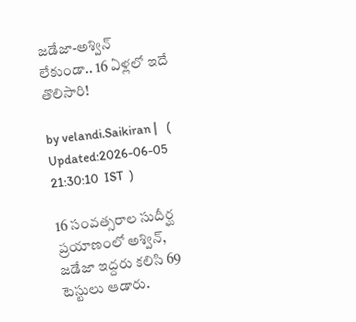జడేజా-అశ్విన్ లేకుండా.. 16 ఏళ్లలో ఇదే తొలిసారి!

by velandi.Saikiran |   (  Updated:2026-06-05 21:30:10  IST  )

16 సంవత్సరాల సుదీర్ఘ ప్రయాణంలో అశ్విన్, జడేజా ఇద్దరు కలిసి 69 టెస్టులు ఆడారు.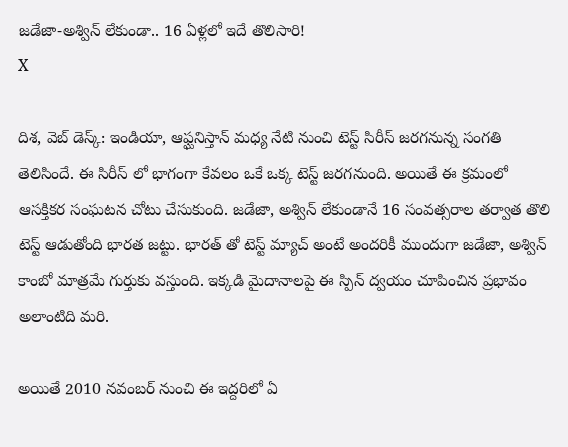జడేజా-అశ్విన్ లేకుండా.. 16 ఏళ్లలో ఇదే తొలిసారి!
X

దిశ‌, వెబ్ డెస్క్: ఇండియా, ఆఫ్ఘనిస్తాన్ మధ్య నేటి నుంచి టెస్ట్ సిరీస్ జరగనున్న సంగతి తెలిసిందే. ఈ సిరీస్ లో భాగంగా కేవలం ఒకే ఒక్క టెస్ట్ జరగనుంది. అయితే ఈ క్రమంలో ఆసక్తికర సంఘటన చోటు చేసుకుంది. జడేజా, అశ్విన్ లేకుండానే 16 సంవత్సరాల తర్వాత తొలి టెస్ట్ ఆడుతోంది భారత జట్టు. భారత్ తో టెస్ట్ మ్యాచ్ అంటే అందరికీ ముందుగా జడేజా, అశ్విన్ కాంబో మాత్రమే గుర్తుకు వస్తుంది. ఇక్కడి మైదానాలపై ఈ స్పిన్‌ ద్వయం చూపించిన ప్రభావం అలాంటిది మరి.

అయితే 2010 నవంబర్ నుంచి ఈ ఇద్దరిలో ఏ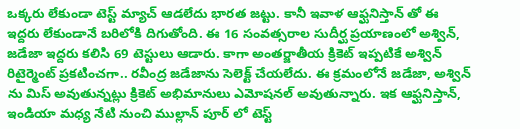ఒక్కరు లేకుండా టెస్ట్ మ్యాచ్ ఆడలేదు భారత జట్టు. కానీ ఇవాళ ఆఫ్ఘనిస్తాన్ తో ఈ ఇద్దరు లేకుండానే బరిలోకి దిగుతోంది. ఈ 16 సంవత్సరాల సుదీర్ఘ ప్రయాణంలో అశ్విన్, జడేజా ఇద్దరు కలిసి 69 టెస్టులు ఆడారు. కాగా అంతర్జాతీయ క్రికెట్ ఇప్పటికే అశ్విన్ రిటైర్మెంట్ ప్రకటించగా.. రవీంద్ర జడేజాను సెలెక్ట్ చేయలేదు. ఈ క్ర‌మంలోనే జ‌డేజా, అశ్విన్ ను మిస్ అవుతున్న‌ట్లు క్రికెట్ అభిమానులు ఎమోష‌న‌ల్ అవుతున్నారు. ఇక‌ ఆఫ్ఘనిస్తాన్, ఇండియా మధ్య నేటి నుంచి ముల్లాన్ పూర్ లో టెస్ట్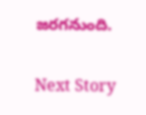జరగనుంది.

Next Story